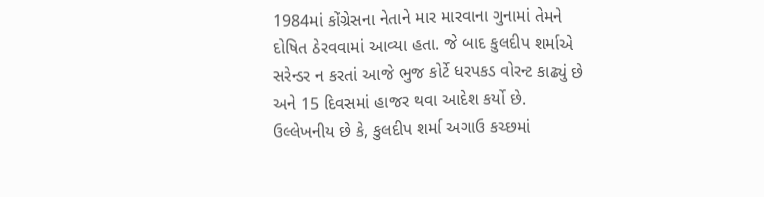1984માં કોંગ્રેસના નેતાને માર મારવાના ગુનામાં તેમને દોષિત ઠેરવવામાં આવ્યા હતા. જે બાદ કુલદીપ શર્માએ સરેન્ડર ન કરતાં આજે ભુજ કોર્ટે ધરપકડ વોરન્ટ કાઢ્યું છે અને 15 દિવસમાં હાજર થવા આદેશ કર્યો છે.
ઉલ્લેખનીય છે કે, કુલદીપ શર્મા અગાઉ કચ્છમાં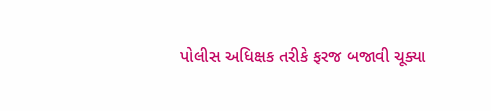પોલીસ અધિક્ષક તરીકે ફરજ બજાવી ચૂક્યા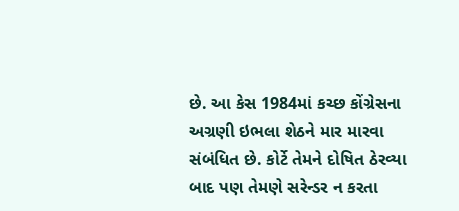છે. આ કેસ 1984માં કચ્છ કોંગ્રેસના અગ્રણી ઇભલા શેઠને માર મારવા સંબંધિત છે. કોર્ટે તેમને દોષિત ઠેરવ્યા બાદ પણ તેમણે સરેન્ડર ન કરતા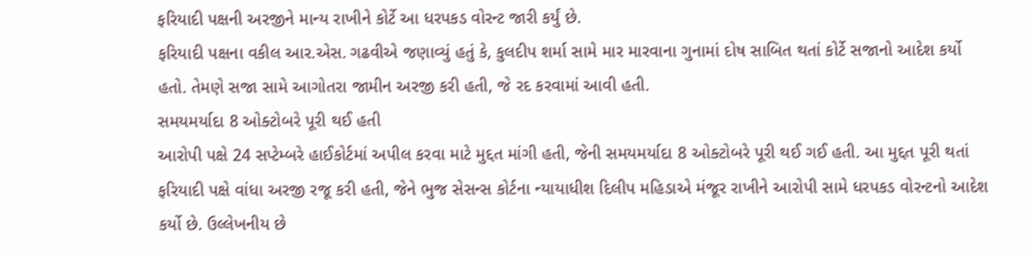ફરિયાદી પક્ષની અરજીને માન્ય રાખીને કોર્ટે આ ધરપકડ વોરન્ટ જારી કર્યું છે.
ફરિયાદી પક્ષના વકીલ આર.એસ. ગઢવીએ જણાવ્યું હતું કે, કુલદીપ શર્મા સામે માર મારવાના ગુનામાં દોષ સાબિત થતાં કોર્ટે સજાનો આદેશ કર્યો હતો. તેમણે સજા સામે આગોતરા જામીન અરજી કરી હતી, જે રદ કરવામાં આવી હતી.
સમયમર્યાદા 8 ઓક્ટોબરે પૂરી થઈ હતી
આરોપી પક્ષે 24 સપ્ટેમ્બરે હાઈકોર્ટમાં અપીલ કરવા માટે મુદ્દત માંગી હતી, જેની સમયમર્યાદા 8 ઓક્ટોબરે પૂરી થઈ ગઈ હતી. આ મુદ્દત પૂરી થતાં ફરિયાદી પક્ષે વાંધા અરજી રજૂ કરી હતી, જેને ભુજ સેસન્સ કોર્ટના ન્યાયાધીશ દિલીપ મહિડાએ મંજૂર રાખીને આરોપી સામે ધરપકડ વોરન્ટનો આદેશ કર્યો છે. ઉલ્લેખનીય છે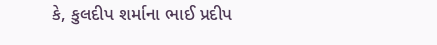કે, કુલદીપ શર્માના ભાઈ પ્રદીપ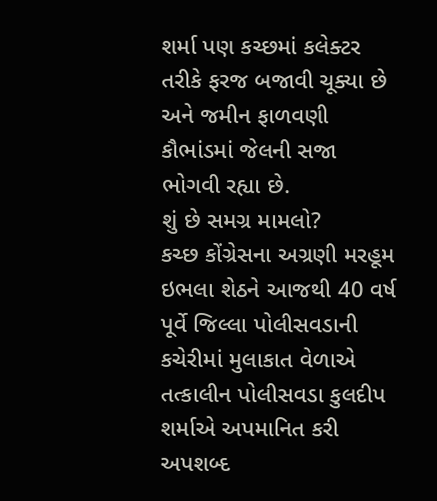શર્મા પણ કચ્છમાં કલેક્ટર તરીકે ફરજ બજાવી ચૂક્યા છે અને જમીન ફાળવણી કૌભાંડમાં જેલની સજા ભોગવી રહ્યા છે.
શું છે સમગ્ર મામલો?
કચ્છ કોંગ્રેસના અગ્રણી મરહૂમ ઇભલા શેઠને આજથી 40 વર્ષ પૂર્વે જિલ્લા પોલીસવડાની કચેરીમાં મુલાકાત વેળાએ તત્કાલીન પોલીસવડા કુલદીપ શર્માએ અપમાનિત કરી અપશબ્દ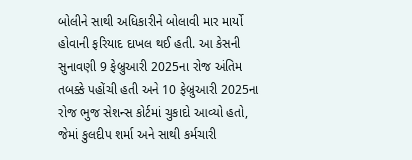બોલીને સાથી અધિકારીને બોલાવી માર માર્યો હોવાની ફરિયાદ દાખલ થઈ હતી. આ કેસની સુનાવણી 9 ફેબ્રુઆરી 2025ના રોજ અંતિમ તબક્કે પહોંચી હતી અને 10 ફેબ્રુઆરી 2025ના રોજ ભુજ સેશન્સ કોર્ટમાં ચુકાદો આવ્યો હતો, જેમાં કુલદીપ શર્મા અને સાથી કર્મચારી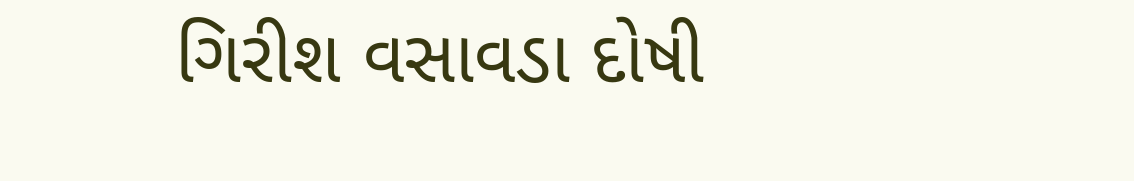ગિરીશ વસાવડા દોષી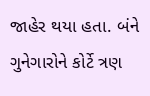જાહેર થયા હતા. બંને ગુનેગારોને કોર્ટે ત્રણ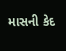માસની કેદ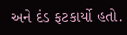અને દંડ ફટકાર્યો હતો.